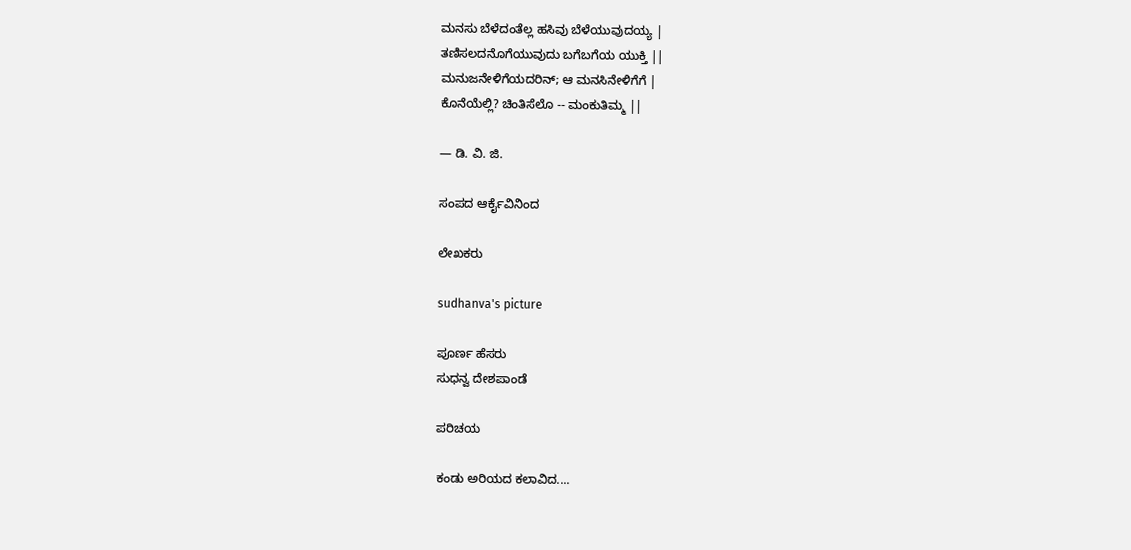ಮನಸು ಬೆಳೆದಂತೆಲ್ಲ ಹಸಿವು ಬೆಳೆಯುವುದಯ್ಯ |
ತಣಿಸಲದನೊಗೆಯುವುದು ಬಗೆಬಗೆಯ ಯುಕ್ತಿ ||
ಮನುಜನೇಳಿಗೆಯದರಿನ್; ಆ ಮನಸಿನೇಳಿಗೆಗೆ |
ಕೊನೆಯೆಲ್ಲಿ? ಚಿಂತಿಸೆಲೊ -- ಮಂಕುತಿಮ್ಮ ||

— ಡಿ. ವಿ. ಜಿ.

ಸಂಪದ ಆರ್ಕೈವಿನಿಂದ

ಲೇಖಕರು

sudhanva's picture

ಪೂರ್ಣ ಹೆಸರು
ಸುಧನ್ವ ದೇಶಪಾಂಡೆ

ಪರಿಚಯ

ಕಂಡು ಅರಿಯದ ಕಲಾವಿದ....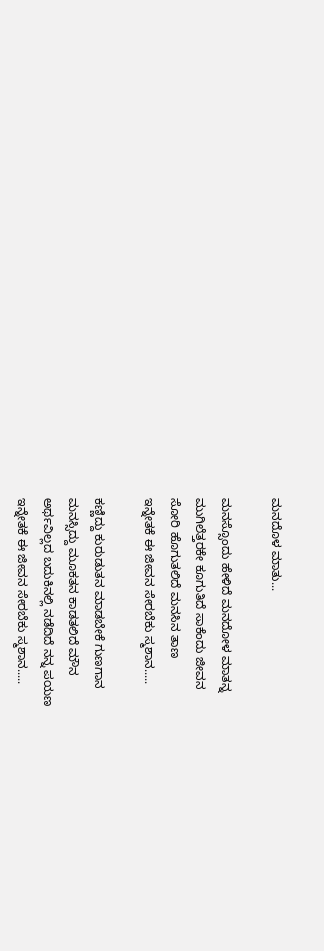ಮನದೊಳ ಮಾತು...

ಮನಸ್ಸೊಂದು ಹೇಳಿದೆ ಮನದೋಳ ಮಾತನ್ನ
ಮುಗಿಲೆತ್ತರಕೇ ಕೂಗುತಿದೆ ಸಾಕೆಂದು ಜೀವನ
ಸೋರಿ ಹೊಗುತಲಿದೆ ಮನಸಿನ ತಾಣ
ಇನ್ನೇತಕೆ ಈ ಜೀವನ ಸೇರಬೆಕು ಸ್ಮಶಾನ.....

ಕಣ್ಣಿದ್ದು ಕುರುಡುತನ ಮಾಡಬೇಕೆ ಗುಣಗಾನ
ಮನಸ್ಸಿದ್ದು ಮೂಕತನ ಕಾಡತಲಿದೆ ಮೌನ
ಅರ್ಥವಿಲ್ಲದ ಬದುಕಿನಲ್ಲಿ ನಡೆದಿದೆ ನನ್ನ ಪಯಣ
ಇನ್ನೇತಕೆ ಈ ಜೀವನ ಸೇರಬೆಕು ಸ್ಮಶಾನ.....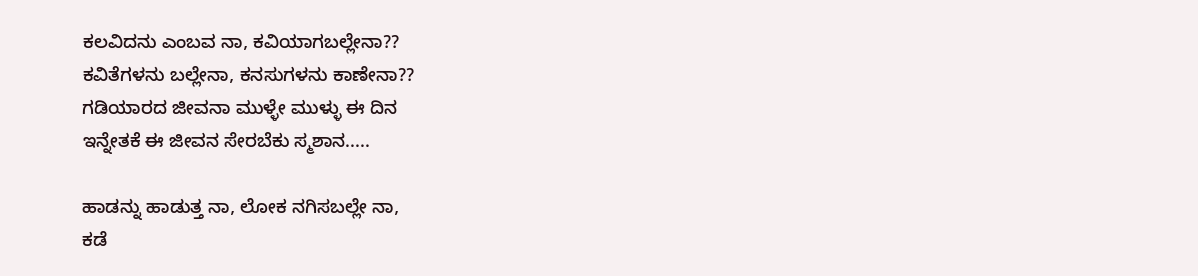ಕಲವಿದನು ಎಂಬವ ನಾ, ಕವಿಯಾಗಬಲ್ಲೇನಾ??
ಕವಿತೆಗಳನು ಬಲ್ಲೇನಾ, ಕನಸುಗಳನು ಕಾಣೇನಾ??
ಗಡಿಯಾರದ ಜೀವನಾ ಮುಳ್ಳೇ ಮುಳ್ಳು ಈ ದಿನ
ಇನ್ನೇತಕೆ ಈ ಜೀವನ ಸೇರಬೆಕು ಸ್ಮಶಾನ.....

ಹಾಡನ್ನು ಹಾಡುತ್ತ ನಾ, ಲೋಕ ನಗಿಸಬಲ್ಲೇ ನಾ,
ಕಡೆ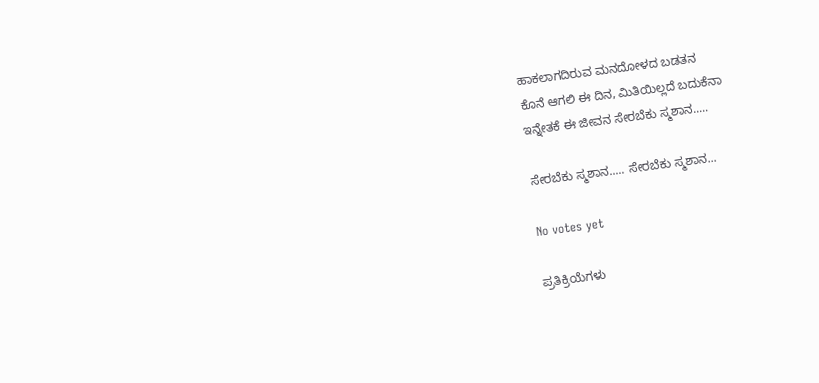ಹಾಕಲಾಗದಿರುವ ಮನದೋಳದ ಬಡತನ
ಕೊನೆ ಆಗಲಿ ಈ ದಿನ, ಮಿತಿಯಿಲ್ಲದೆ ಬದುಕೆನಾ
ಇನ್ನೇತಕೆ ಈ ಜೀವನ ಸೇರಬೆಕು ಸ್ಮಶಾನ.....

ಸೇರಬೆಕು ಸ್ಮಶಾನ..... ಸೇರಬೆಕು ಸ್ಮಶಾನ...

No votes yet

ಪ್ರತಿಕ್ರಿಯೆಗಳು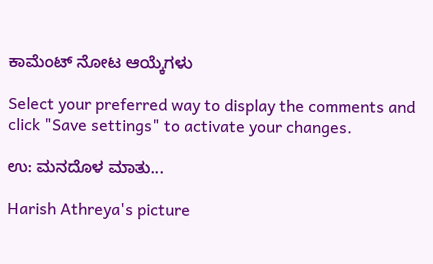ಕಾಮೆಂಟ್ ನೋಟ ಆಯ್ಕೆಗಳು

Select your preferred way to display the comments and click "Save settings" to activate your changes.

ಉ: ಮನದೊಳ ಮಾತು...

Harish Athreya's picture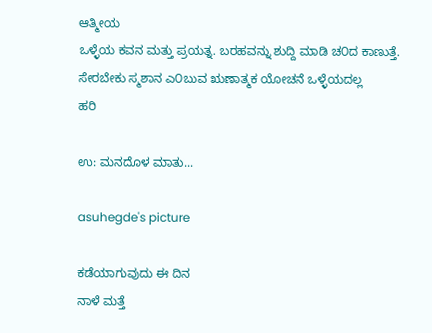ಆತ್ಮೀಯ
ಒಳ್ಳೆಯ ಕವನ ಮತ್ತು ಪ್ರಯತ್ನ. ಬರಹವನ್ನು ಶುದ್ದಿ ಮಾಡಿ ಚ೦ದ ಕಾಣುತ್ತೆ.
ಸೇರಬೇಕು ಸ್ಮಶಾನ ಎ೦ಬುವ ಋಣಾತ್ಮಕ ಯೋಚನೆ ಒಳ್ಳೆಯದಲ್ಲ
ಹರಿ

ಉ: ಮನದೊಳ ಮಾತು...

asuhegde's picture

ಕಡೆಯಾಗುವುದು ಈ ದಿನ
ನಾಳೆ ಮತ್ತೆ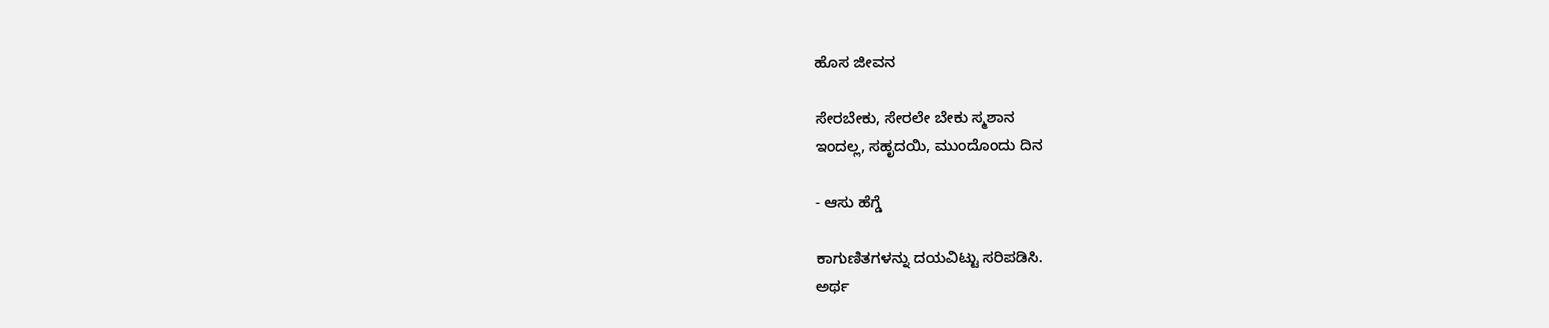ಹೊಸ ಜೀವನ

ಸೇರಬೇಕು, ಸೇರಲೇ ಬೇಕು ಸ್ಮಶಾನ
ಇಂದಲ್ಲ, ಸಹೃದಯಿ, ಮುಂದೊಂದು ದಿನ

- ಆಸು ಹೆಗ್ಡೆ

ಕಾಗುಣಿತಗಳನ್ನು ದಯವಿಟ್ಟು ಸರಿಪಡಿಸಿ.
ಅರ್ಥ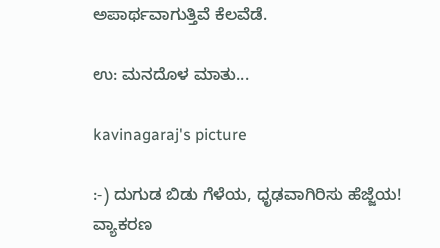ಅಪಾರ್ಥವಾಗುತ್ತಿವೆ ಕೆಲವೆಡೆ.

ಉ: ಮನದೊಳ ಮಾತು...

kavinagaraj's picture

:-) ದುಗುಡ ಬಿಡು ಗೆಳೆಯ, ಧೃಢವಾಗಿರಿಸು ಹೆಜ್ಜೆಯ!
ವ್ಯಾಕರಣ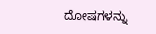ದೋಷಗಳನ್ನು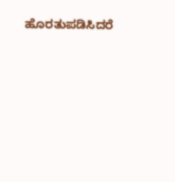ಹೊರತುಪಡಿಸಿದರೆ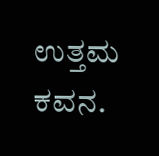ಉತ್ತಮ ಕವನ.